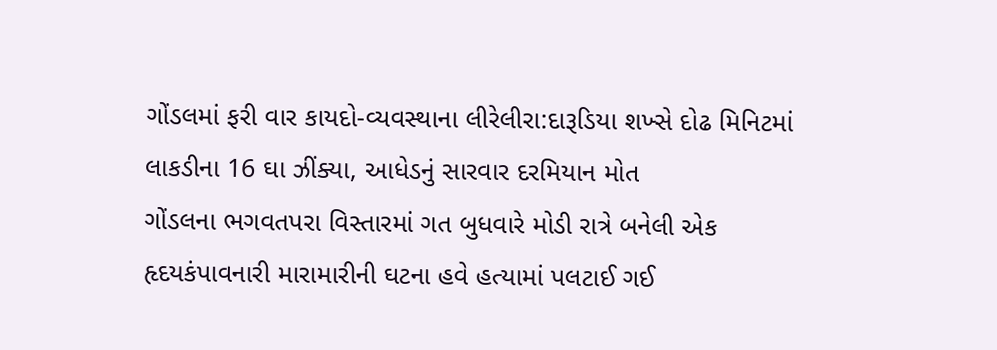ગોંડલમાં ફરી વાર કાયદો-વ્યવસ્થાના લીરેલીરા:દારૂડિયા શખ્સે દોઢ મિનિટમાં લાકડીના 16 ઘા ઝીંક્યા, આધેડનું સારવાર દરમિયાન મોત
ગોંડલના ભગવતપરા વિસ્તારમાં ગત બુધવારે મોડી રાત્રે બનેલી એક હૃદયકંપાવનારી મારામારીની ઘટના હવે હત્યામાં પલટાઈ ગઈ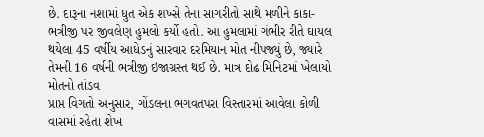છે. દારૂના નશામાં ધુત એક શખ્સે તેના સાગરીતો સાથે મળીને કાકા-ભત્રીજી પર જીવલેણ હુમલો કર્યો હતો. આ હુમલામાં ગંભીર રીતે ઘાયલ થયેલા 45 વર્ષીય આધેડનું સારવાર દરમિયાન મોત નીપજ્યું છે, જ્યારે તેમની 16 વર્ષની ભત્રીજી ઇજાગ્રસ્ત થઈ છે. માત્ર દોઢ મિનિટમાં ખેલાયો મોતનો તાંડવ
પ્રાપ્ત વિગતો અનુસાર, ગોંડલના ભગવતપરા વિસ્તારમાં આવેલા કોળી વાસમાં રહેતા શેખ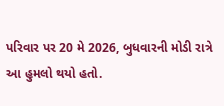પરિવાર પર 20 મે 2026, બુધવારની મોડી રાત્રે આ હુમલો થયો હતો.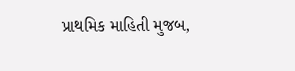પ્રાથમિક માહિતી મુજબ,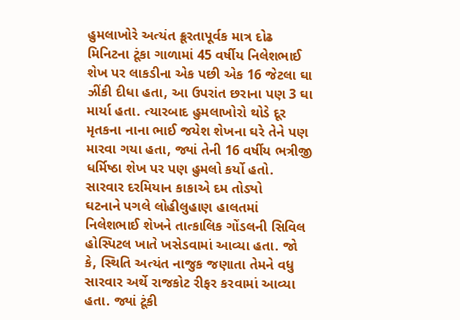હુમલાખોરે અત્યંત ક્રૂરતાપૂર્વક માત્ર દોઢ મિનિટના ટૂંકા ગાળામાં 45 વર્ષીય નિલેશભાઈ શેખ પર લાકડીના એક પછી એક 16 જેટલા ઘા ઝીંકી દીધા હતા, આ ઉપરાંત છરાના પણ 3 ઘા માર્યા હતા. ત્યારબાદ હુમલાખોરો થોડે દૂર મૃતકના નાના ભાઈ જયેશ શેખના ઘરે તેને પણ મારવા ગયા હતા, જ્યાં તેની 16 વર્ષીય ભત્રીજી ધર્મિષ્ઠા શેખ પર પણ હુમલો કર્યો હતો. સારવાર દરમિયાન કાકાએ દમ તોડ્યો
ઘટનાને પગલે લોહીલુહાણ હાલતમાં નિલેશભાઈ શેખને તાત્કાલિક ગોંડલની સિવિલ હોસ્પિટલ ખાતે ખસેડવામાં આવ્યા હતા. જો કે, સ્થિતિ અત્યંત નાજુક જણાતા તેમને વધુ સારવાર અર્થે રાજકોટ રીફર કરવામાં આવ્યા હતા. જ્યાં ટૂંકી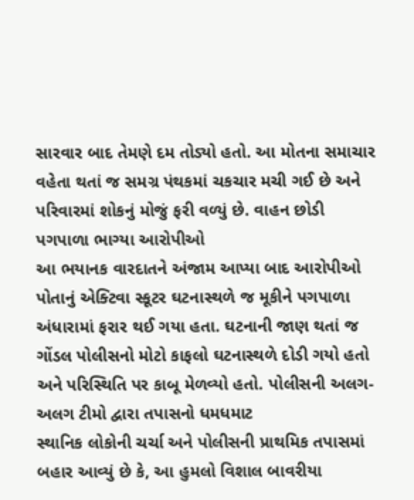સારવાર બાદ તેમણે દમ તોડ્યો હતો. આ મોતના સમાચાર વહેતા થતાં જ સમગ્ર પંથકમાં ચકચાર મચી ગઈ છે અને પરિવારમાં શોકનું મોજું ફરી વળ્યું છે. વાહન છોડી પગપાળા ભાગ્યા આરોપીઓ
આ ભયાનક વારદાતને અંજામ આપ્યા બાદ આરોપીઓ પોતાનું એક્ટિવા સ્કૂટર ઘટનાસ્થળે જ મૂકીને પગપાળા અંધારામાં ફરાર થઈ ગયા હતા. ઘટનાની જાણ થતાં જ ગોંડલ પોલીસનો મોટો કાફલો ઘટનાસ્થળે દોડી ગયો હતો અને પરિસ્થિતિ પર કાબૂ મેળવ્યો હતો. પોલીસની અલગ-અલગ ટીમો દ્વારા તપાસનો ધમધમાટ
સ્થાનિક લોકોની ચર્ચા અને પોલીસની પ્રાથમિક તપાસમાં બહાર આવ્યું છે કે, આ હુમલો વિશાલ બાવરીયા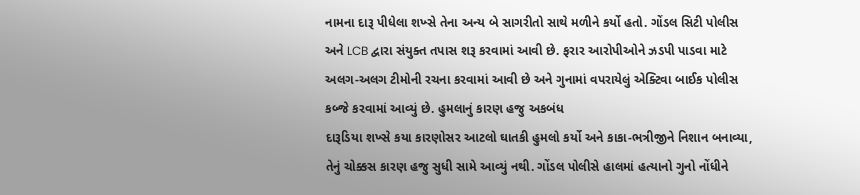નામના દારૂ પીધેલા શખ્સે તેના અન્ય બે સાગરીતો સાથે મળીને કર્યો હતો. ગોંડલ સિટી પોલીસ અને LCB દ્વારા સંયુક્ત તપાસ શરૂ કરવામાં આવી છે. ફરાર આરોપીઓને ઝડપી પાડવા માટે અલગ-અલગ ટીમોની રચના કરવામાં આવી છે અને ગુનામાં વપરાયેલું એક્ટિવા બાઈક પોલીસ કબ્જે કરવામાં આવ્યું છે. હુમલાનું કારણ હજુ અકબંધ
દારૂડિયા શખ્સે કયા કારણોસર આટલો ઘાતકી હુમલો કર્યો અને કાકા-ભત્રીજીને નિશાન બનાવ્યા, તેનું ચોક્કસ કારણ હજુ સુધી સામે આવ્યું નથી. ગોંડલ પોલીસે હાલમાં હત્યાનો ગુનો નોંધીને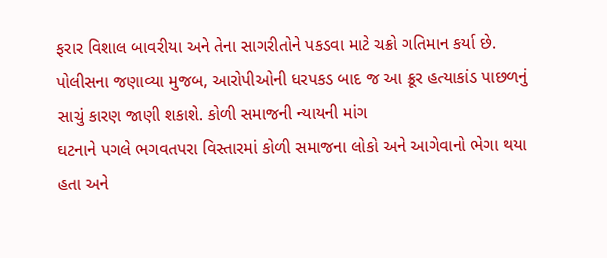ફરાર વિશાલ બાવરીયા અને તેના સાગરીતોને પકડવા માટે ચક્રો ગતિમાન કર્યા છે. પોલીસના જણાવ્યા મુજબ, આરોપીઓની ધરપકડ બાદ જ આ ક્રૂર હત્યાકાંડ પાછળનું સાચું કારણ જાણી શકાશે. કોળી સમાજની ન્યાયની માંગ
ઘટનાને પગલે ભગવતપરા વિસ્તારમાં કોળી સમાજના લોકો અને આગેવાનો ભેગા થયા હતા અને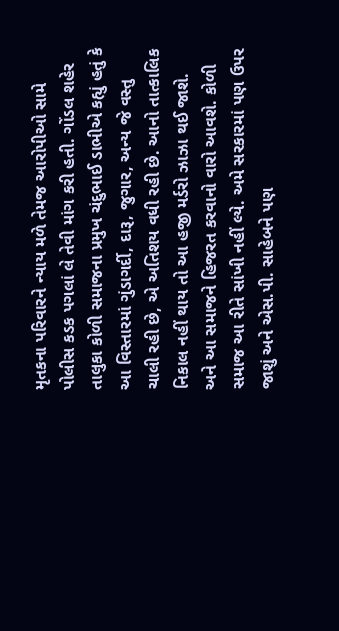મૃતકના પરિવારને ન્યાય મળે તેમજ આરોપીઓ સામે પોલીસ કડક પગલાં લે તેવી માંગ કરી હતી. ગોંડલ શહેર તાલુકા કોળી સમાજના પ્રમુખ ચંદુભાઈ ડાભીએ કહ્યું હતું કે આ વિસ્તારમાં ગુંડાગર્દી, દારૂ, જુગાર, અન્ય જે વસ્તુ ચાલી રહી છે, એ અતિશય વધી રહી છે. આનો તાત્કાલિક નિકાલ નહીં થાય તો આ હજી મર્ડરો ઝાઝા થઈ જાશે. અને આ સમાજને હિજરત કરવાનો વારો આવશે. કોળી સમાજ આ રીતે સાંખી નહીં લ્યે. અમે સરકારમાં પણ ઉપર જાશું અને એસ.પી. સાહેબને પણ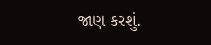જાણ કરશું.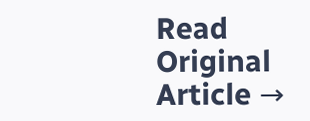Read Original Article →